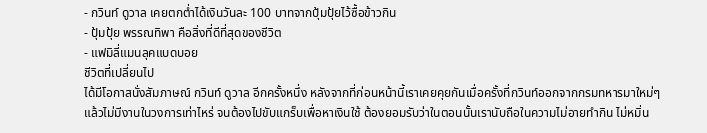- กวินท์ ดูวาล เคยตกต่ำได้เงินวันละ 100 บาทจากปุ้มปุ้ยไว้ซื้อข้าวกิน
- ปุ้มปุ้ย พรรณทิพา คือสิ่งที่ดีที่สุดของชีวิต
- แฟมิลี่แมนลุคแบดบอย
ชีวิตที่เปลี่ยนไป
ได้มีโอกาสนั่งสัมภาษณ์ กวินท์ ดูวาล อีกครั้งหนึ่ง หลังจากที่ก่อนหน้านี้เราเคยคุยกันเมื่อครั้งที่กวินท์ออกจากกรมทหารมาใหม่ๆ แล้วไม่มีงานในวงการเท่าไหร่ จนต้องไปขับแกร็บเพื่อหาเงินใช้ ต้องยอมรับว่าในตอนนั้นเรานับถือในความไม่อายทำกิน ไม่หมิ่น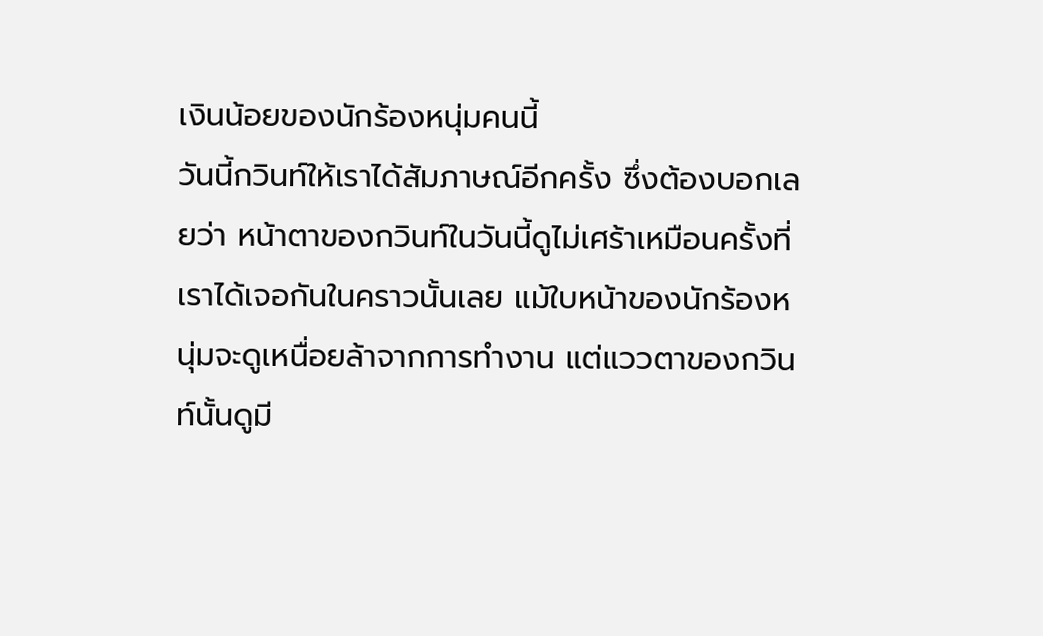เงินน้อยของนักร้องหนุ่มคนนี้
วันนี้กวินท์ให้เราได้สัมภาษณ์อีกครั้ง ซึ่งต้องบอกเลยว่า หน้าตาของกวินท์ในวันนี้ดูไม่เศร้าเหมือนครั้งที่เราได้เจอกันในคราวนั้นเลย แม้ใบหน้าของนักร้องหนุ่มจะดูเหนื่อยล้าจากการทำงาน แต่แววตาของกวินท์นั้นดูมี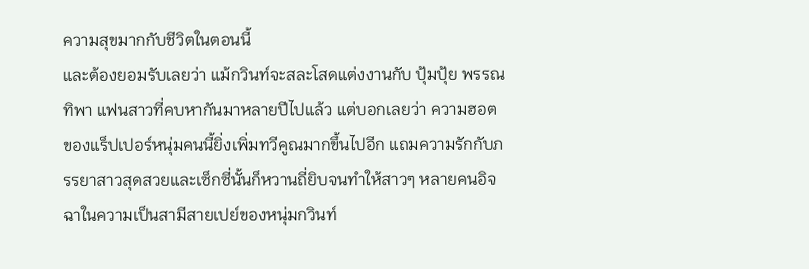ความสุขมากกับชีวิตในตอนนี้
และต้องยอมรับเลยว่า แม้กวินท์จะสละโสดแต่งงานกับ ปุ้มปุ้ย พรรณทิพา แฟนสาวที่คบหากันมาหลายปีไปแล้ว แต่บอกเลยว่า ความฮอตของแร็ปเปอร์หนุ่มคนนี้ยิ่งเพิ่มทวีคูณมากขึ้นไปอีก แถมความรักกับภรรยาสาวสุดสวยและเซ็กซี่นั้นก็หวานถี่ยิบจนทำให้สาวๆ หลายคนอิจฉาในความเป็นสามีสายเปย์ของหนุ่มกวินท์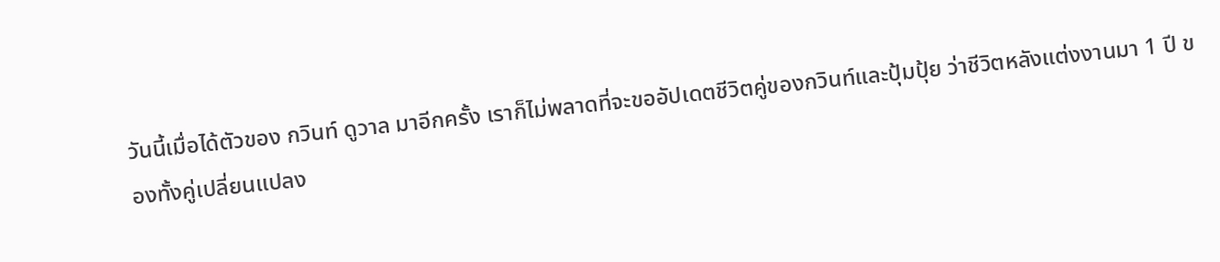วันนี้เมื่อได้ตัวของ กวินท์ ดูวาล มาอีกครั้ง เราก็ไม่พลาดที่จะขออัปเดตชีวิตคู่ของกวินท์และปุ้มปุ้ย ว่าชีวิตหลังแต่งงานมา 1 ปี ของทั้งคู่เปลี่ยนแปลง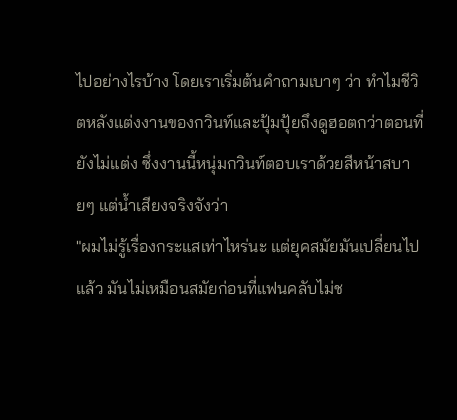ไปอย่างไรบ้าง โดยเราเริ่มต้นคำถามเบาๆ ว่า ทำไมชีวิตหลังแต่งงานของกวินท์และปุ้มปุ้ยถึงดูฮอตกว่าตอนที่ยังไม่แต่ง ซึ่งงานนี้หนุ่มกวินท์ตอบเราด้วยสีหน้าสบายๆ แต่น้ำเสียงจริงจังว่า
"ผมไม่รู้เรื่องกระแสเท่าไหร่นะ แต่ยุคสมัยมันเปลี่ยนไปแล้ว มันไม่เหมือนสมัยก่อนที่แฟนคลับไม่ช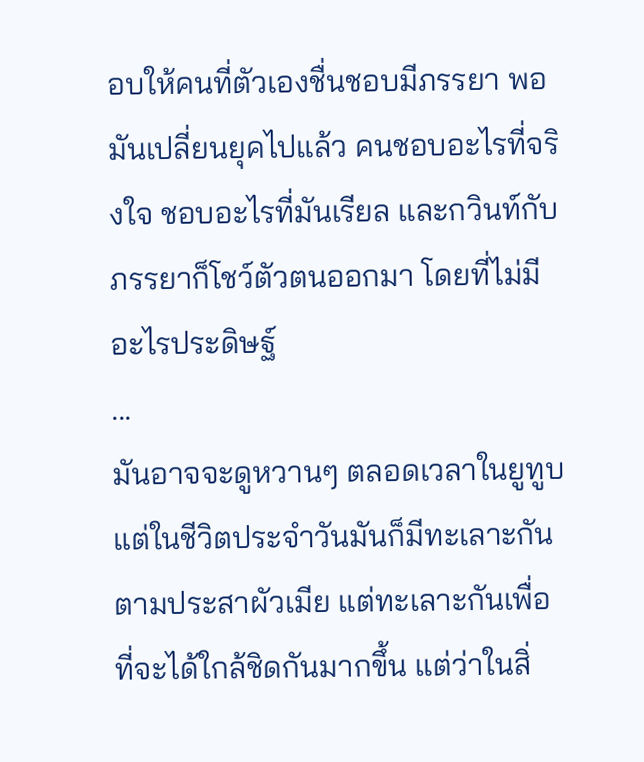อบให้คนที่ตัวเองชื่นชอบมีภรรยา พอมันเปลี่ยนยุคไปแล้ว คนชอบอะไรที่จริงใจ ชอบอะไรที่มันเรียล และกวินท์กับภรรยาก็โชว์ตัวตนออกมา โดยที่ไม่มีอะไรประดิษฐ์
...
มันอาจจะดูหวานๆ ตลอดเวลาในยูทูบ แต่ในชีวิตประจำวันมันก็มีทะเลาะกันตามประสาผัวเมีย แต่ทะเลาะกันเพื่อที่จะได้ใกล้ชิดกันมากขึ้น แต่ว่าในสิ่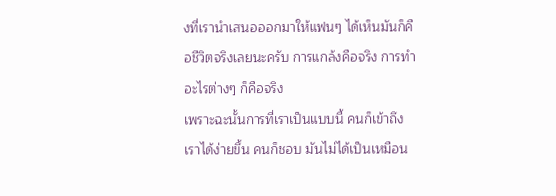งที่เรานำเสนอออกมาให้แฟนๆ ได้เห็นมันก็คือชีวิตจริงเลยนะครับ การแกล้งคือจริง การทำอะไรต่างๆ ก็คือจริง
เพราะฉะนั้นการที่เราเป็นแบบนี้ คนก็เข้าถึงเราได้ง่ายขึ้น คนก็ชอบ มันไม่ได้เป็นเหมือน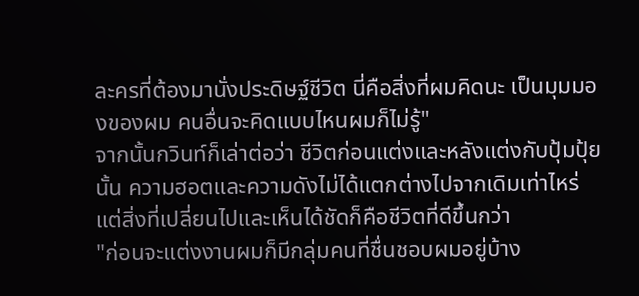ละครที่ต้องมานั่งประดิษฐ์ชีวิต นี่คือสิ่งที่ผมคิดนะ เป็นมุมมองของผม คนอื่นจะคิดแบบไหนผมก็ไม่รู้"
จากนั้นกวินท์ก็เล่าต่อว่า ชีวิตก่อนแต่งและหลังแต่งกับปุ้มปุ้ยนั้น ความฮอตและความดังไม่ได้แตกต่างไปจากเดิมเท่าไหร่ แต่สิ่งที่เปลี่ยนไปและเห็นได้ชัดก็คือชีวิตที่ดีขึ้นกว่า
"ก่อนจะแต่งงานผมก็มีกลุ่มคนที่ชื่นชอบผมอยู่บ้าง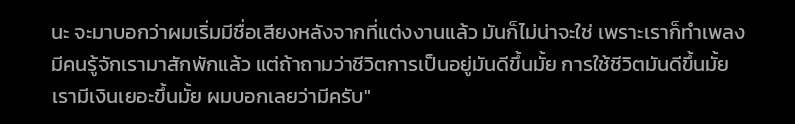นะ จะมาบอกว่าผมเริ่มมีชื่อเสียงหลังจากที่แต่งงานแล้ว มันก็ไม่น่าจะใช่ เพราะเราก็ทำเพลงมีคนรู้จักเรามาสักพักแล้ว แต่ถ้าถามว่าชีวิตการเป็นอยู่มันดีขึ้นมั้ย การใช้ชีวิตมันดีขึ้นมั้ย เรามีเงินเยอะขึ้นมั้ย ผมบอกเลยว่ามีครับ"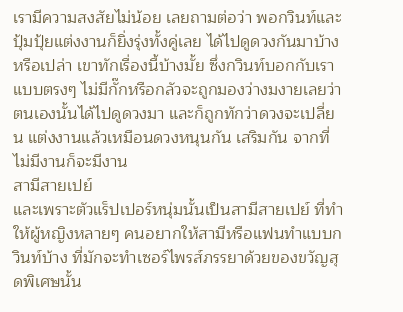เรามีความสงสัยไม่น้อย เลยถามต่อว่า พอกวินท์และปุ้มปุ้ยแต่งงานก็ยิ่งรุ่งทั้งคู่เลย ได้ไปดูดวงกันมาบ้างหรือเปล่า เขาทักเรื่องนี้บ้างมั้ย ซึ่งกวินท์บอกกับเราแบบตรงๆ ไม่มีกั๊กหรือกลัวจะถูกมองว่างมงายเลยว่า ตนเองนั้นได้ไปดูดวงมา และก็ถูกทักว่าดวงจะเปลี่ยน แต่งงานแล้วเหมือนดวงหนุนกัน เสริมกัน จากที่ไม่มีงานก็จะมีงาน
สามีสายเปย์
และเพราะตัวแร็ปเปอร์หนุ่มนั้นเป็นสามีสายเปย์ ที่ทำให้ผู้หญิงหลายๆ คนอยากให้สามีหรือแฟนทำแบบกวินท์บ้าง ที่มักจะทำเซอร์ไพรส์ภรรยาด้วยของขวัญสุดพิเศษนั้น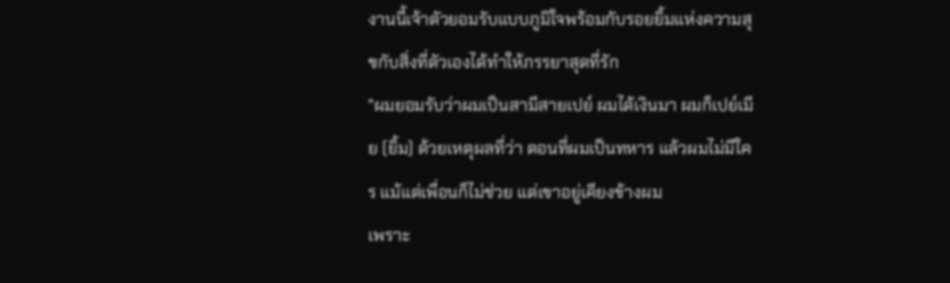งานนี้เจ้าตัวยอมรับแบบภูมิใจพร้อมกับรอยยิ้มแห่งความสุขกับสิ่งที่ตัวเองได้ทำให้ภรรยาสุดที่รัก
"ผมยอมรับว่าผมเป็นสามีสายเปย์ ผมได้เงินมา ผมก็เปย์เมีย (ยิ้ม) ด้วยเหตุผลที่ว่า ตอนที่ผมเป็นทหาร แล้วผมไม่มีใคร แม้แต่เพื่อนก็ไม่ช่วย แต่เขาอยู่เคียงข้างผม
เพราะ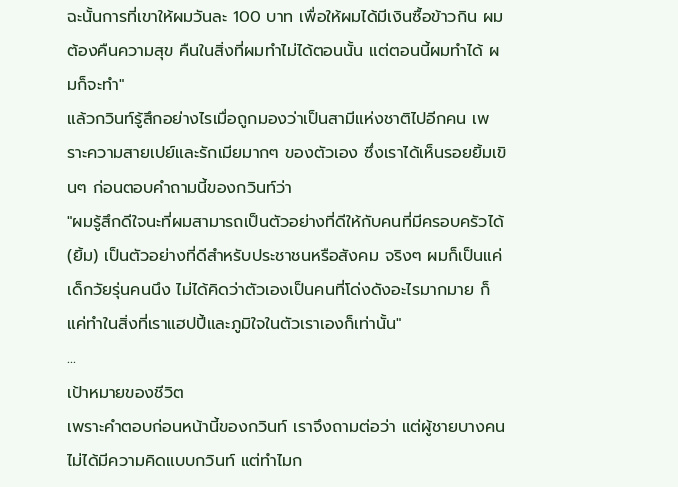ฉะนั้นการที่เขาให้ผมวันละ 100 บาท เพื่อให้ผมได้มีเงินซื้อข้าวกิน ผมต้องคืนความสุข คืนในสิ่งที่ผมทำไม่ได้ตอนนั้น แต่ตอนนี้ผมทำได้ ผมก็จะทำ"
แล้วกวินท์รู้สึกอย่างไรเมื่อถูกมองว่าเป็นสามีแห่งชาติไปอีกคน เพราะความสายเปย์และรักเมียมากๆ ของตัวเอง ซึ่งเราได้เห็นรอยยิ้มเขินๆ ก่อนตอบคำถามนี้ของกวินท์ว่า
"ผมรู้สึกดีใจนะที่ผมสามารถเป็นตัวอย่างที่ดีให้กับคนที่มีครอบครัวได้ (ยิ้ม) เป็นตัวอย่างที่ดีสำหรับประชาชนหรือสังคม จริงๆ ผมก็เป็นแค่เด็กวัยรุ่นคนนึง ไม่ได้คิดว่าตัวเองเป็นคนที่โด่งดังอะไรมากมาย ก็แค่ทำในสิ่งที่เราแฮปปี้และภูมิใจในตัวเราเองก็เท่านั้น"
...
เป้าหมายของชีวิต
เพราะคำตอบก่อนหน้านี้ของกวินท์ เราจึงถามต่อว่า แต่ผู้ชายบางคนไม่ได้มีความคิดแบบกวินท์ แต่ทำไมก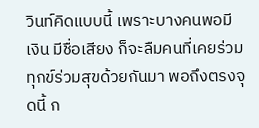วินท์คิดแบบนี้ เพราะบางคนพอมีเงิน มีชื่อเสียง ก็จะลืมคนที่เคยร่วมทุกข์ร่วมสุขด้วยกันมา พอถึงตรงจุดนี้ ก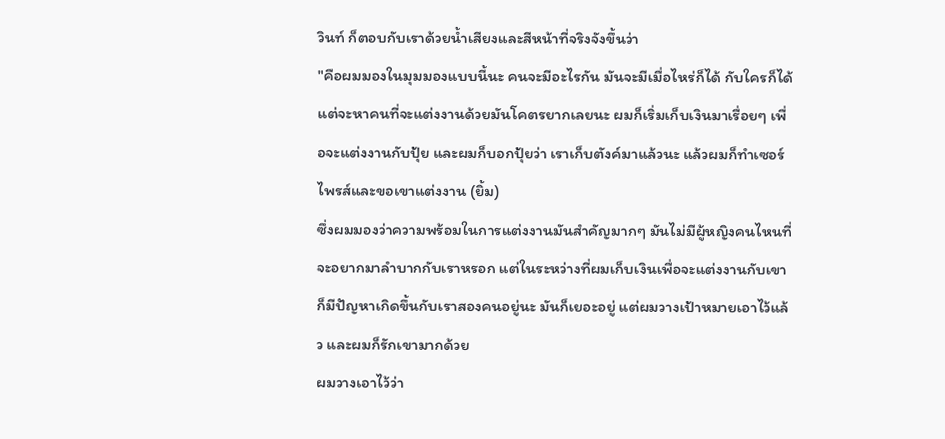วินท์ ก็ตอบกับเราด้วยน้ำเสียงและสีหน้าที่จริงจังขึ้นว่า
"คือผมมองในมุมมองแบบนี้นะ คนจะมีอะไรกัน มันจะมีเมื่อไหร่ก็ได้ กับใครก็ได้ แต่จะหาคนที่จะแต่งงานด้วยมันโคตรยากเลยนะ ผมก็เริ่มเก็บเงินมาเรื่อยๆ เพื่อจะแต่งงานกับปุ้ย และผมก็บอกปุ้ยว่า เราเก็บตังค์มาแล้วนะ แล้วผมก็ทำเซอร์ไพรส์และขอเขาแต่งงาน (ยิ้ม)
ซึ่งผมมองว่าความพร้อมในการแต่งงานมันสำคัญมากๆ มันไม่มีผู้หญิงคนไหนที่จะอยากมาลำบากกับเราหรอก แต่ในระหว่างที่ผมเก็บเงินเพื่อจะแต่งงานกับเขา ก็มีปัญหาเกิดขึ้นกับเราสองคนอยู่นะ มันก็เยอะอยู่ แต่ผมวางเป้าหมายเอาไว้แล้ว และผมก็รักเขามากด้วย
ผมวางเอาไว้ว่า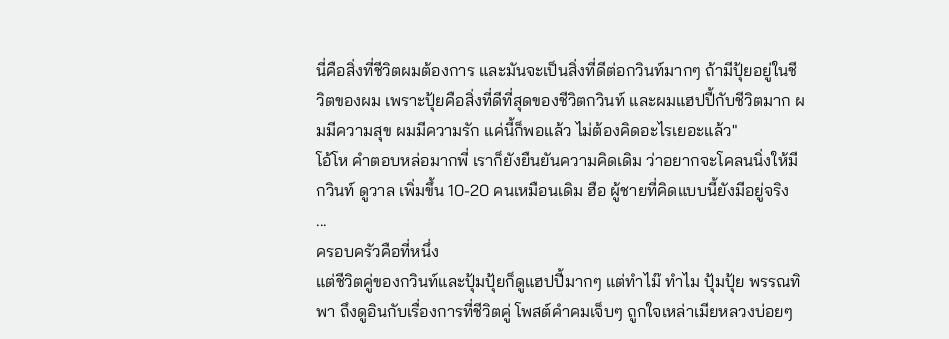นี่คือสิ่งที่ชีวิตผมต้องการ และมันจะเป็นสิ่งที่ดีต่อกวินท์มากๆ ถ้ามีปุ้ยอยู่ในชีวิตของผม เพราะปุ้ยคือสิ่งที่ดีที่สุดของชีวิตกวินท์ และผมแฮปปี้กับชีวิตมาก ผมมีความสุข ผมมีความรัก แค่นี้ก็พอแล้ว ไม่ต้องคิดอะไรเยอะแล้ว"
โอ้โห คำตอบหล่อมากพี่ เราก็ยังยืนยันความคิดเดิม ว่าอยากจะโคลนนิ่งให้มี กวินท์ ดูวาล เพิ่มขึ้น 10-20 คนเหมือนเดิม ฮือ ผู้ชายที่คิดแบบนี้ยังมีอยู่จริง
...
ครอบครัวคือที่หนึ่ง
แต่ชีวิตคู่ของกวินท์และปุ้มปุ้ยก็ดูแฮปปี้มากๆ แต่ทำไม๊ ทำไม ปุ้มปุ้ย พรรณทิพา ถึงดูอินกับเรื่องการที่ชีวิตคู่ โพสต์คำคมเจ็บๆ ถูกใจเหล่าเมียหลวงบ่อยๆ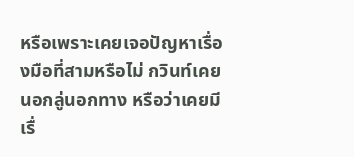หรือเพราะเคยเจอปัญหาเรื่องมือที่สามหรือไม่ กวินท์เคยนอกลู่นอกทาง หรือว่าเคยมีเรื่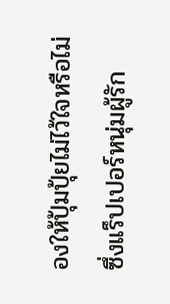องให้ปุ้มปุ้ยไม่ไว้ใจหรือไม่ ซึ่งแร็ปเปอร์หนุ่มผู้รัก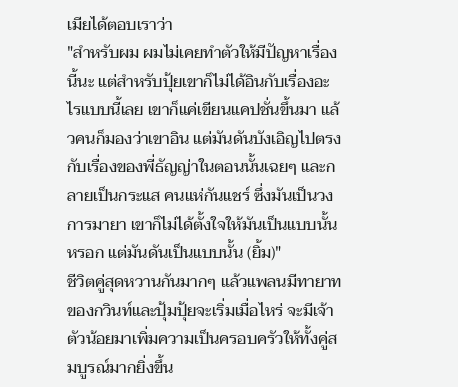เมียได้ตอบเราว่า
"สำหรับผม ผมไม่เคยทำตัวให้มีปัญหาเรื่องนี้นะ แต่สำหรับปุ้ยเขาก็ไม่ได้อินกับเรื่องอะไรแบบนี้เลย เขาก็แค่เขียนแคปชั่นขึ้นมา แล้วคนก็มองว่าเขาอิน แต่มันดันบังเอิญไปตรงกับเรื่องของพี่ธัญญ่าในตอนนั้นเฉยๆ และกลายเป็นกระแส คนแห่กันแชร์ ซึ่งมันเป็นวงการมายา เขาก็ไม่ได้ตั้งใจให้มันเป็นแบบนั้นหรอก แต่มันดันเป็นแบบนั้น (ยิ้ม)"
ชีวิตคู่สุดหวานกันมากๆ แล้วแพลนมีทายาทของกวินท์และปุ้มปุ้ยจะเริ่มเมื่อไหร่ จะมีเจ้าตัวน้อยมาเพิ่มความเป็นครอบครัวให้ทั้งคู่สมบูรณ์มากยิ่งขึ้น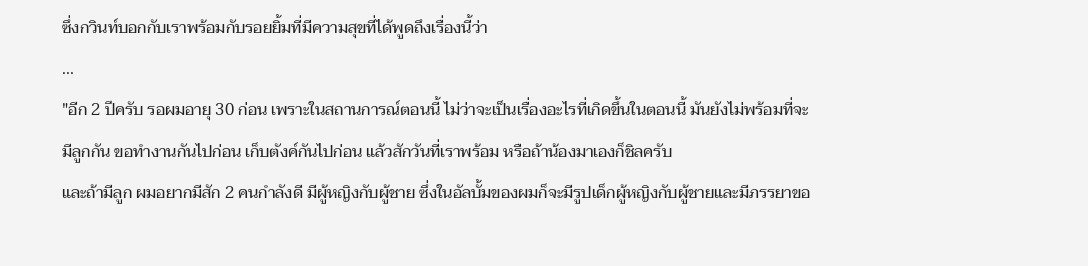ซึ่งกวินท์บอกกับเราพร้อมกับรอยยิ้มที่มีความสุขที่ได้พูดถึงเรื่องนี้ว่า
...
"อีก 2 ปีครับ รอผมอายุ 30 ก่อน เพราะในสถานการณ์ตอนนี้ ไม่ว่าจะเป็นเรื่องอะไรที่เกิดขึ้นในตอนนี้ มันยังไม่พร้อมที่จะมีลูกกัน ขอทำงานกันไปก่อน เก็บตังค์กันไปก่อน แล้วสักวันที่เราพร้อม หรือถ้าน้องมาเองก็ชิลครับ
และถ้ามีลูก ผมอยากมีสัก 2 คนกำลังดี มีผู้หญิงกับผู้ชาย ซึ่งในอัลบั้มของผมก็จะมีรูปเด็กผู้หญิงกับผู้ชายและมีภรรยาขอ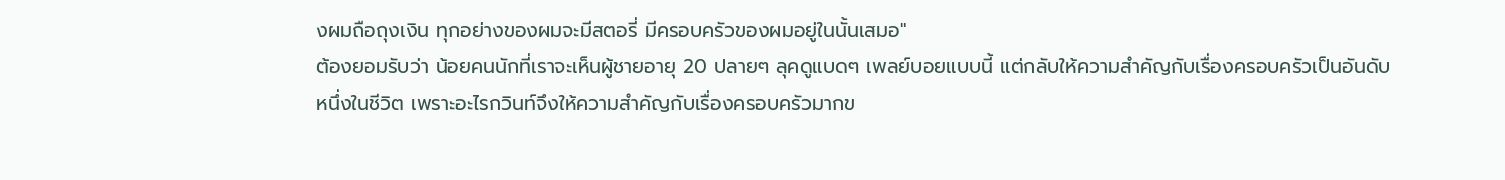งผมถือถุงเงิน ทุกอย่างของผมจะมีสตอรี่ มีครอบครัวของผมอยู่ในนั้นเสมอ"
ต้องยอมรับว่า น้อยคนนักที่เราจะเห็นผู้ชายอายุ 20 ปลายๆ ลุคดูแบดๆ เพลย์บอยแบบนี้ แต่กลับให้ความสำคัญกับเรื่องครอบครัวเป็นอันดับหนึ่งในชีวิต เพราะอะไรกวินท์จึงให้ความสำคัญกับเรื่องครอบครัวมากข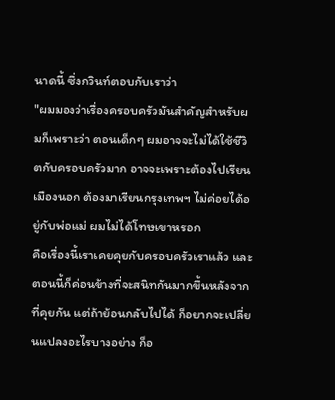นาดนี้ ซึ่งกวินท์ตอบกับเราว่า
"ผมมองว่าเรื่องครอบครัวมันสำคัญสำหรับผมก็เพราะว่า ตอนเด็กๆ ผมอาจจะไม่ได้ใช้ชีวิตกับครอบครัวมาก อาจจะเพราะต้องไปเรียนเมืองนอก ต้องมาเรียนกรุงเทพฯ ไม่ค่อยได้อยู่กับพ่อแม่ ผมไม่ได้โทษเขาหรอก
คือเรื่องนี้เราเคยคุยกับครอบครัวเราแล้ว และตอนนี้ก็ค่อนข้างที่จะสนิทกันมากขึ้นหลังจากที่คุยกัน แต่ถ้าย้อนกลับไปได้ ก็อยากจะเปลี่ยนแปลงอะไรบางอย่าง ก็อ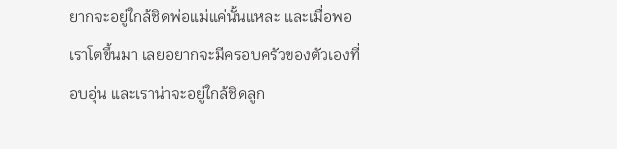ยากจะอยู่ใกล้ชิดพ่อแม่แค่นั้นแหละ และเมื่อพอเราโตขึ้นมา เลยอยากจะมีครอบครัวของตัวเองที่อบอุ่น และเราน่าจะอยู่ใกล้ชิดลูก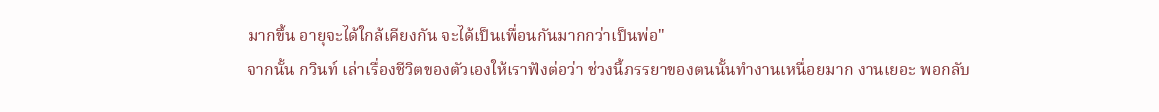มากขึ้น อายุจะได้ใกล้เคียงกัน จะได้เป็นเพื่อนกันมากกว่าเป็นพ่อ"
จากนั้น กวินท์ เล่าเรื่องชีวิตของตัวเองให้เราฟังต่อว่า ช่วงนี้ภรรยาของตนนั้นทำงานเหนื่อยมาก งานเยอะ พอกลับ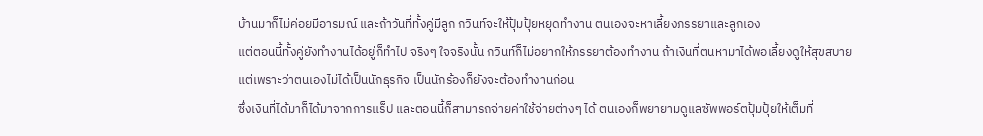บ้านมาก็ไม่ค่อยมีอารมณ์ และถ้าวันที่ทั้งคู่มีลูก กวินท์จะให้ปุ้มปุ้ยหยุดทำงาน ตนเองจะหาเลี้ยงภรรยาและลูกเอง
แต่ตอนนี้ทั้งคู่ยังทำงานได้อยู่ก็ทำไป จริงๆ ใจจริงนั้น กวินท์ก็ไม่อยากให้ภรรยาต้องทำงาน ถ้าเงินที่ตนหามาได้พอเลี้ยงดูให้สุขสบาย แต่เพราะว่าตนเองไม่ได้เป็นนักธุรกิจ เป็นนักร้องก็ยังจะต้องทำงานก่อน
ซึ่งเงินที่ได้มาก็ได้มาจากการแร็ป และตอนนี้ก็สามารถจ่ายค่าใช้จ่ายต่างๆ ได้ ตนเองก็พยายามดูแลซัพพอร์ตปุ้มปุ้ยให้เต็มที่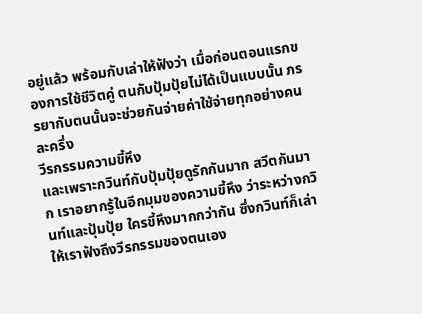อยู่แล้ว พร้อมกับเล่าให้ฟังว่า เมื่อก่อนตอนแรกของการใช้ชีวิตคู่ ตนกับปุ้มปุ้ยไม่ได้เป็นแบบนั้น ภรรยากับตนนั้นจะช่วยกันจ่ายค่าใช้จ่ายทุกอย่างคนละครึ่ง
วีรกรรมความขี้หึง
และเพราะกวินท์กับปุ้มปุ้ยดูรักกันมาก สวีตกันมาก เราอยากรู้ในอีกมุมของความขี้หึง ว่าระหว่างกวินท์และปุ้มปุ้ย ใครขี้หึงมากกว่ากัน ซึ่งกวินท์ก็เล่าให้เราฟังถึงวีรกรรมของตนเอง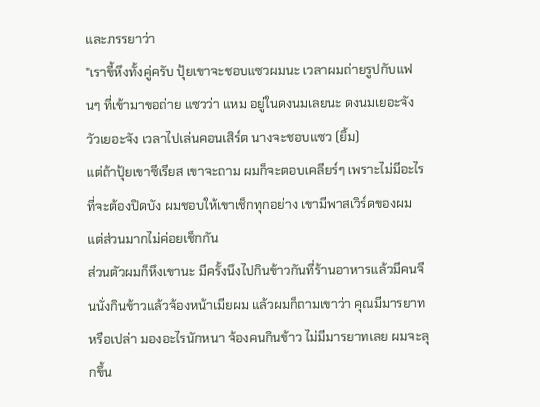และภรรยาว่า
"เราขี้หึงทั้งคู่ครับ ปุ้ยเขาจะชอบแซวผมนะ เวลาผมถ่ายรูปกับแฟนๆ ที่เข้ามาขอถ่าย แซวว่า แหม อยู่ในดงนมเลยนะ ดงนมเยอะจัง วัวเยอะจัง เวลาไปเล่นคอนเสิร์ต นางจะชอบแซว (ยิ้ม)
แต่ถ้าปุ้ยเขาซีเรียส เขาจะถาม ผมก็จะตอบเคลียร์ๆ เพราะไม่มีอะไรที่จะต้องปิดบัง ผมชอบให้เขาเช็กทุกอย่าง เขามีพาสเวิร์ดของผม แต่ส่วนมากไม่ค่อยเช็กกัน
ส่วนตัวผมก็หึงเขานะ มีครั้งนึงไปกินข้าวกันที่ร้านอาหารแล้วมีคนจีนนั่งกินข้าวแล้วจ้องหน้าเมียผม แล้วผมก็ถามเขาว่า คุณมีมารยาทหรือเปล่า มองอะไรนักหนา จ้องคนกินข้าว ไม่มีมารยาทเลย ผมจะลุกขึ้น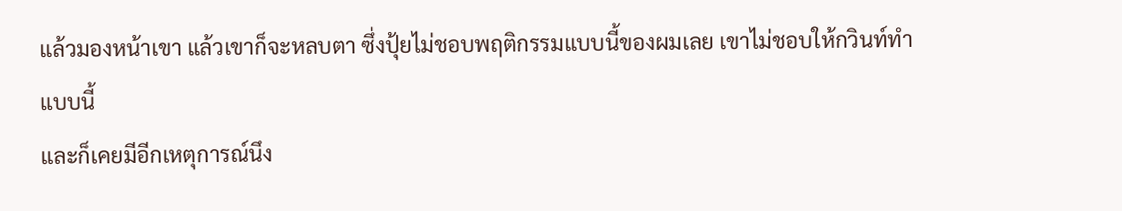แล้วมองหน้าเขา แล้วเขาก็จะหลบตา ซึ่งปุ้ยไม่ชอบพฤติกรรมแบบนี้ของผมเลย เขาไม่ชอบให้กวินท์ทำแบบนี้
และก็เคยมีอีกเหตุการณ์นึง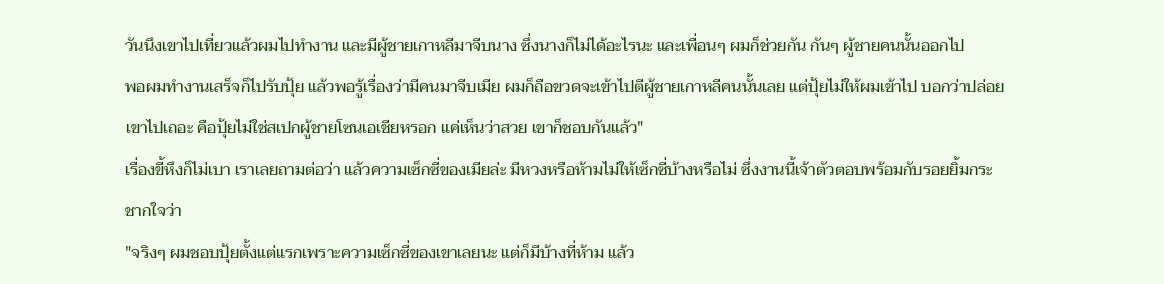วันนึงเขาไปเที่ยวแล้วผมไปทำงาน และมีผู้ชายเกาหลีมาจีบนาง ซึ่งนางก็ไม่ได้อะไรนะ และเพื่อนๆ ผมก็ช่วยกัน กันๆ ผู้ชายคนนั้นออกไป
พอผมทำงานเสร็จก็ไปรับปุ้ย แล้วพอรู้เรื่องว่ามีคนมาจีบเมีย ผมก็ถือขวดจะเข้าไปตีผู้ชายเกาหลีคนนั้นเลย แต่ปุ้ยไม่ให้ผมเข้าไป บอกว่าปล่อยเขาไปเถอะ คือปุ้ยไม่ใช่สเปกผู้ชายโซนเอเชียหรอก แค่เห็นว่าสวย เขาก็ชอบกันแล้ว"
เรื่องขี้หึงก็ไม่เบา เราเลยถามต่อว่า แล้วความเซ็กซี่ของเมียล่ะ มีหวงหรือห้ามไม่ให้เซ็กซี่บ้างหรือไม่ ซึ่งงานนี้เจ้าตัวตอบพร้อมกับรอยยิ้มกระชากใจว่า
"จริงๆ ผมชอบปุ้ยตั้งแต่แรกเพราะความเซ็กซี่ของเขาเลยนะ แต่ก็มีบ้างที่ห้าม แล้ว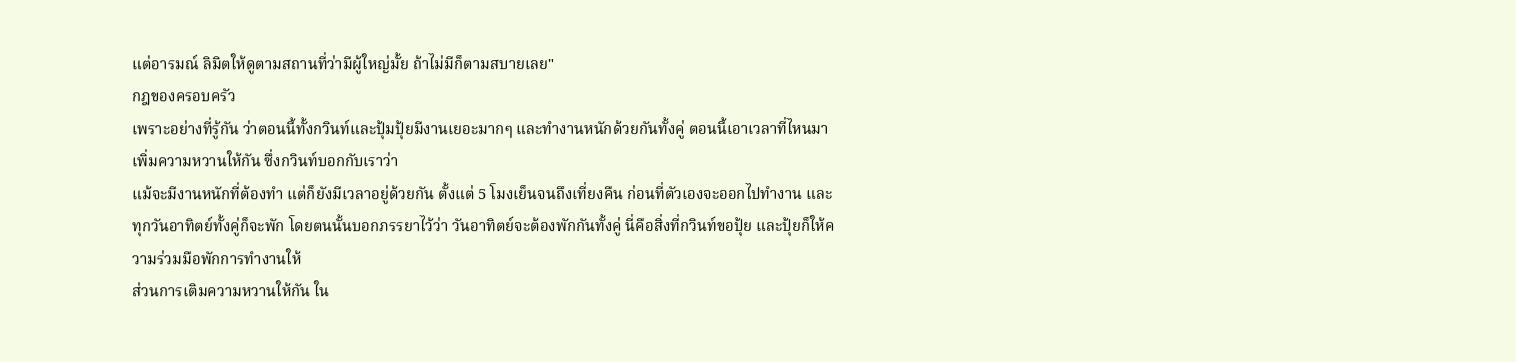แต่อารมณ์ ลิมิตให้ดูตามสถานที่ว่ามีผู้ใหญ่มั้ย ถ้าไม่มีก็ตามสบายเลย"
กฎของครอบครัว
เพราะอย่างที่รู้กัน ว่าตอนนี้ทั้งกวินท์และปุ้มปุ้ยมีงานเยอะมากๆ และทำงานหนักด้วยกันทั้งคู่ ตอนนี้เอาเวลาที่ไหนมาเพิ่มความหวานให้กัน ซึ่งกวินท์บอกกับเราว่า
แม้จะมีงานหนักที่ต้องทำ แต่ก็ยังมีเวลาอยู่ด้วยกัน ตั้งแต่ 5 โมงเย็นจนถึงเที่ยงคืน ก่อนที่ตัวเองจะออกไปทำงาน และทุกวันอาทิตย์ทั้งคู่ก็จะพัก โดยตนนั้นบอกภรรยาไว้ว่า วันอาทิตย์จะต้องพักกันทั้งคู่ นี่คือสิ่งที่กวินท์ขอปุ้ย และปุ้ยก็ให้ความร่วมมือพักการทำงานให้
ส่วนการเติมความหวานให้กัน ใน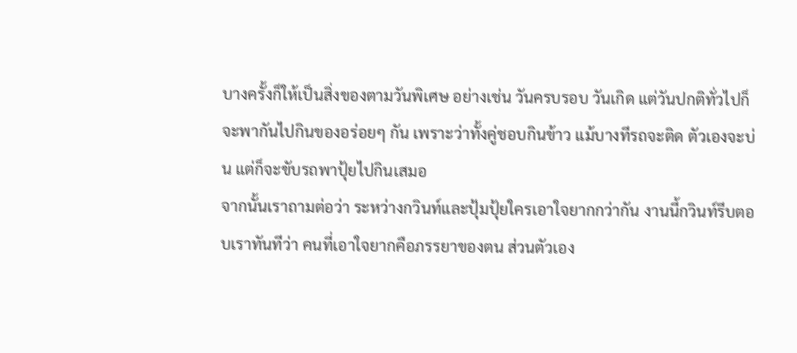บางครั้งก็ให้เป็นสิ่งของตามวันพิเศษ อย่างเช่น วันครบรอบ วันเกิด แต่วันปกติทั่วไปก็จะพากันไปกินของอร่อยๆ กัน เพราะว่าทั้งคู่ชอบกินข้าว แม้บางทีรถจะติด ตัวเองจะบ่น แต่ก็จะขับรถพาปุ้ยไปกินเสมอ
จากนั้นเราถามต่อว่า ระหว่างกวินท์และปุ้มปุ้ยใครเอาใจยากกว่ากัน งานนี้กวินท์รีบตอบเราทันทีว่า คนที่เอาใจยากคือภรรยาของตน ส่วนตัวเอง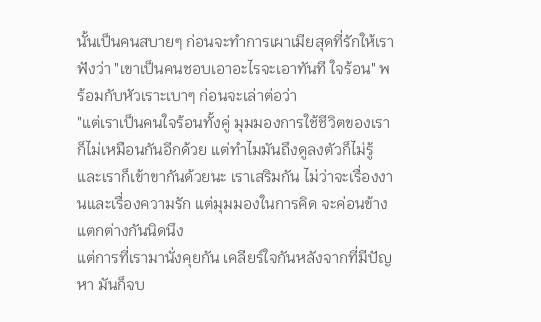นั้นเป็นคนสบายๆ ก่อนจะทำการเผาเมียสุดที่รักให้เราฟังว่า "เขาเป็นคนชอบเอาอะไรจะเอาทันที ใจร้อน" พร้อมกับหัวเราะเบาๆ ก่อนจะเล่าต่อว่า
"แต่เราเป็นคนใจร้อนทั้งคู่ มุมมองการใช้ชีวิตของเราก็ไม่เหมือนกันอีกด้วย แต่ทำไมมันถึงดูลงตัวก็ไม่รู้ และเราก็เข้าขากันด้วยนะ เราเสริมกัน ไม่ว่าจะเรื่องงานและเรื่องความรัก แต่มุมมองในการคิด จะค่อนข้างแตกต่างกันนิดนึง
แต่การที่เรามานั่งคุยกัน เคลียร์ใจกันหลังจากที่มีปัญหา มันก็จบ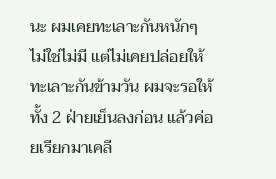นะ ผมเคยทะเลาะกันหนักๆ ไม่ใช่ไม่มี แต่ไม่เคยปล่อยให้ทะเลาะกันข้ามวัน ผมจะรอให้ทั้ง 2 ฝ่ายเย็นลงก่อน แล้วค่อยเรียกมาเคลี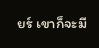ยร์ เขาก็จะมี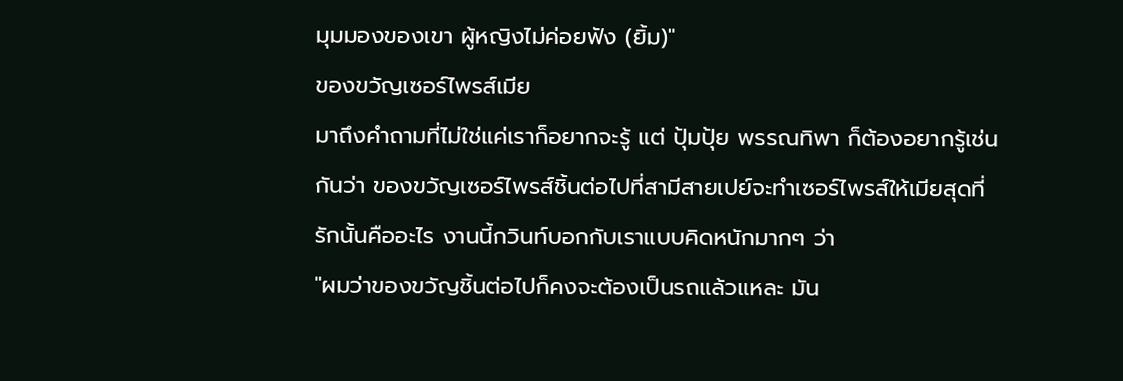มุมมองของเขา ผู้หญิงไม่ค่อยฟัง (ยิ้ม)"
ของขวัญเซอร์ไพรส์เมีย
มาถึงคำถามที่ไม่ใช่แค่เราก็อยากจะรู้ แต่ ปุ้มปุ้ย พรรณทิพา ก็ต้องอยากรู้เช่นกันว่า ของขวัญเซอร์ไพรส์ชิ้นต่อไปที่สามีสายเปย์จะทำเซอร์ไพรส์ให้เมียสุดที่รักนั้นคืออะไร งานนี้กวินท์บอกกับเราแบบคิดหนักมากๆ ว่า
"ผมว่าของขวัญชิ้นต่อไปก็คงจะต้องเป็นรถแล้วแหละ มัน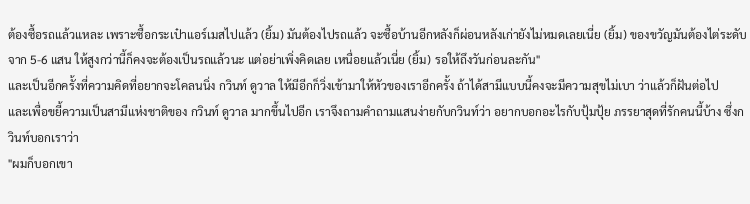ต้องซื้อรถแล้วแหละ เพราะซื้อกระเป๋าแอร์เมสไปแล้ว (ยิ้ม) มันต้องไปรถแล้ว จะซื้อบ้านอีกหลังก็ผ่อนหลังเก่ายังไม่หมดเลยเนี่ย (ยิ้ม) ของขวัญมันต้องไต่ระดับ จาก 5-6 แสน ให้สูงกว่านี้ก็คงจะต้องเป็นรถแล้วนะ แต่อย่าเพิ่งคิดเลย เหนื่อยแล้วเนี่ย (ยิ้ม) รอให้ถึงวันก่อนละกัน"
และเป็นอีกครั้งที่ความคิดที่อยากจะโคลนนิ่ง กวินท์ ดูวาล ให้มีอีกก็วิ่งเข้ามาให้หัวของเราอีกครั้ง ถ้าได้สามีแบบนี้คงจะมีความสุขไม่เบา ว่าแล้วก็ฝันต่อไป
และเพื่อขยี้ความเป็นสามีแห่งชาติของ กวินท์ ดูวาล มากขึ้นไปอีก เราจึงถามคำถามแสนง่ายกับกวินท์ว่า อยากบอกอะไรกับปุ้มปุ้ย ภรรยาสุดที่รักคนนี้บ้าง ซึ่งกวินท์บอกเราว่า
"ผมก็บอกเขา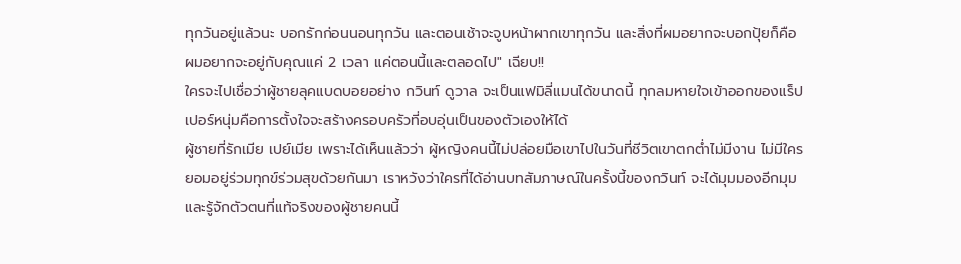ทุกวันอยู่แล้วนะ บอกรักก่อนนอนทุกวัน และตอนเช้าจะจูบหน้าผากเขาทุกวัน และสิ่งที่ผมอยากจะบอกปุ้ยก็คือ ผมอยากจะอยู่กับคุณแค่ 2 เวลา แค่ตอนนี้และตลอดไป" เฉียบ!!
ใครจะไปเชื่อว่าผู้ชายลุคแบดบอยอย่าง กวินท์ ดูวาล จะเป็นแฟมิลี่แมนได้ขนาดนี้ ทุกลมหายใจเข้าออกของแร็ปเปอร์หนุ่มคือการตั้งใจจะสร้างครอบครัวที่อบอุ่นเป็นของตัวเองให้ได้
ผู้ชายที่รักเมีย เปย์เมีย เพราะได้เห็นแล้วว่า ผู้หญิงคนนี้ไม่ปล่อยมือเขาไปในวันที่ชีวิตเขาตกต่ำไม่มีงาน ไม่มีใคร ยอมอยู่ร่วมทุกข์ร่วมสุขด้วยกันมา เราหวังว่าใครที่ได้อ่านบทสัมภาษณ์ในครั้งนี้ของกวินท์ จะได้มุมมองอีกมุม และรู้จักตัวตนที่แท้จริงของผู้ชายคนนี้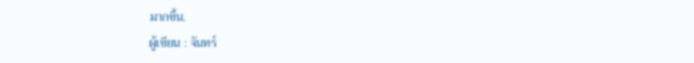มากขึ้น.
ผู้เขียน : จันทร์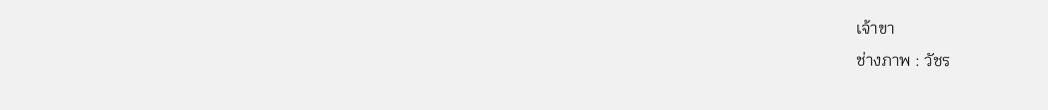เจ้าขา
ช่างภาพ : วัชร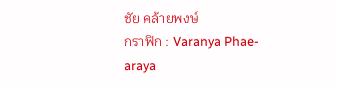ชัย คล้ายพงษ์
กราฟิก : Varanya Phae-araya